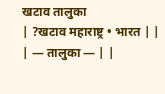खटाव तालुका
| ?खटाव महाराष्ट्र • भारत | |
| — तालुका — | |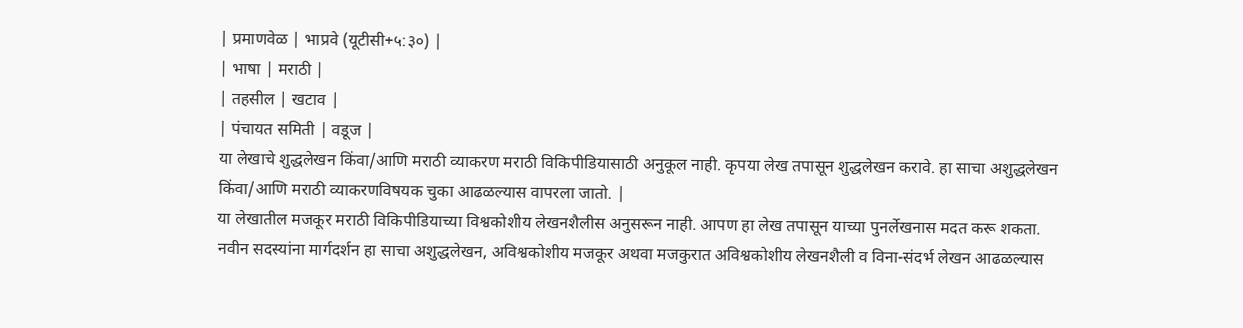| प्रमाणवेळ | भाप्रवे (यूटीसी+५:३०) |
| भाषा | मराठी |
| तहसील | खटाव |
| पंचायत समिती | वडूज |
या लेखाचे शुद्धलेखन किंवा/आणि मराठी व्याकरण मराठी विकिपीडियासाठी अनुकूल नाही. कृपया लेख तपासून शुद्धलेखन करावे. हा साचा अशुद्धलेखन किंवा/आणि मराठी व्याकरणविषयक चुका आढळल्यास वापरला जातो. |
या लेखातील मजकूर मराठी विकिपीडियाच्या विश्वकोशीय लेखनशैलीस अनुसरून नाही. आपण हा लेख तपासून याच्या पुनर्लेखनास मदत करू शकता.
नवीन सदस्यांना मार्गदर्शन हा साचा अशुद्धलेखन, अविश्वकोशीय मजकूर अथवा मजकुरात अविश्वकोशीय लेखनशैली व विना-संदर्भ लेखन आढळल्यास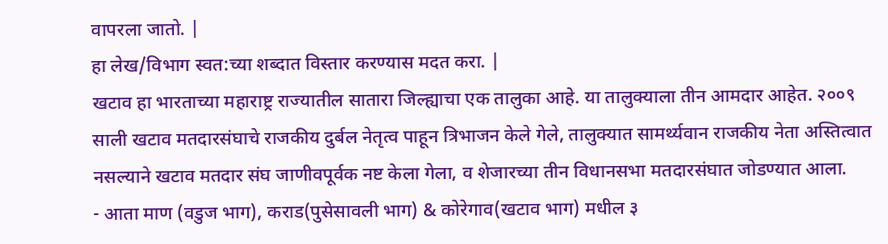वापरला जातो. |
हा लेख/विभाग स्वत:च्या शब्दात विस्तार करण्यास मदत करा. |
खटाव हा भारताच्या महाराष्ट्र राज्यातील सातारा जिल्ह्याचा एक तालुका आहे. या तालुक्याला तीन आमदार आहेत. २००९ साली खटाव मतदारसंघाचे राजकीय दुर्बल नेतृत्व पाहून त्रिभाजन केले गेले, तालुक्यात सामर्थ्यवान राजकीय नेता अस्तित्वात नसल्याने खटाव मतदार संघ जाणीवपूर्वक नष्ट केला गेला, व शेजारच्या तीन विधानसभा मतदारसंघात जोडण्यात आला.
- आता माण (वडुज भाग), कराड(पुसेसावली भाग) & कोरेगाव(खटाव भाग) मधील ३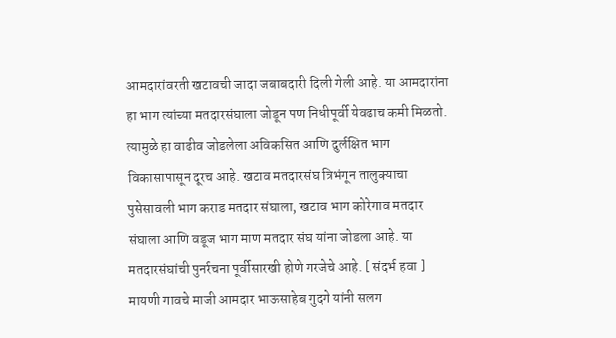आमदारांवरती खटावची जादा जबाबदारी दिली गेली आहे. या आमदारांना हा भाग त्यांच्या मतदारसंघाला जोडून पण निधीपूर्वी येवढाच कमी मिळतो. त्यामुळे हा वाढीव जोडलेला अविकसित आणि दुर्लक्षित भाग विकासापासून दूरच आहे. खटाव मतदारसंघ त्रिभंगून तालुक्याचा पुसेसावली भाग कराड मतदार संघाला, खटाव भाग कोरेगाव मतदार संघाला आणि वडूज भाग माण मतदार संघ यांना जोडला आहे. या मतदारसंघांची पुनर्रचना पूर्वीसारखी होणे गरजेचे आहे. [ संदर्भ हवा ]
मायणी गावचे माजी आमदार भाऊसाहेब गुदगे यांनी सलग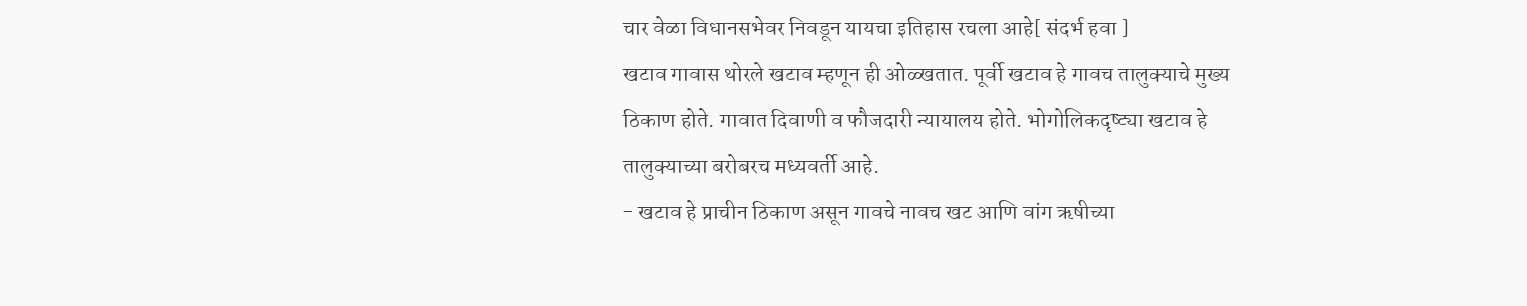चार वेळा विधानसभेवर निवडून यायचा इतिहास रचला आहे[ संदर्भ हवा ]
खटाव गावास थोरले खटाव म्हणून ही ओळ्खतात. पूर्वी खटाव हे गावच तालुक्याचे मुख्य ठिकाण होते. गावात दिवाणी व फौजदारी न्यायालय होते. भोगोलिकदृष्ट्या खटाव हे तालुक्याच्या बरोबरच मध्यवर्ती आहे.
- खटाव हे प्राचीन ठिकाण असून गावचे नावच खट आणि वांग ऋषीच्या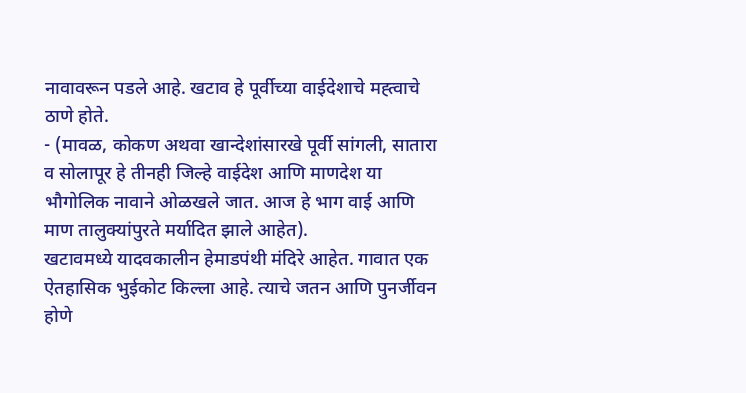नावावरून पडले आहे. खटाव हे पूर्वीच्या वाईदेशाचे मह्त्वाचे ठाणे होते.
- (मावळ, कोकण अथवा खान्देशांसारखे पूर्वी सांगली, सातारा व सोलापूर हे तीनही जिल्हे वाईदेश आणि माणदेश या भौगोलिक नावाने ओळखले जात. आज हे भाग वाई आणि माण तालुक्यांपुरते मर्यादित झाले आहेत).
खटावमध्ये यादवकालीन हेमाडपंथी मंदिरे आहेत. गावात एक ऐतहासिक भुईकोट किल्ला आहे. त्याचे जतन आणि पुनर्जीवन होणे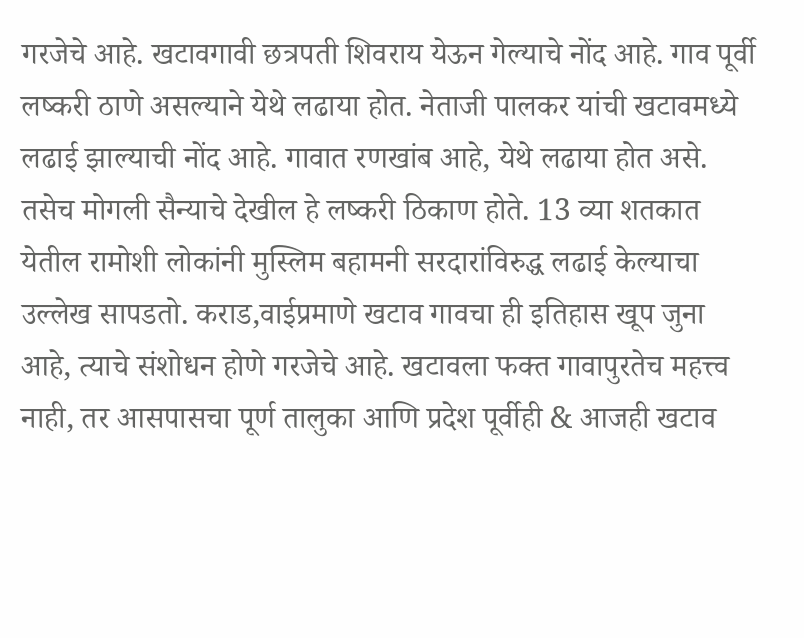गरजेचे आहे. खटावगावी छत्रपती शिवराय येऊन गेल्याचे नोंद आहे. गाव पूर्वी लष्करी ठाणे असल्याने येथे लढाया होत. नेताजी पालकर यांची खटावमध्ये लढाई झाल्याची नोंद आहे. गावात रणखांब आहे, येथे लढाया होत असे. तसेच मोगली सैन्याचे देखील हे लष्करी ठिकाण होते. 13 व्या शतकात येतील रामोशी लोकांनी मुस्लिम बहामनी सरदारांविरुद्ध लढाई केल्याचा उल्लेख सापडतो. कराड,वाईप्रमाणे खटाव गावचा ही इतिहास खूप जुना आहे, त्याचे संशोधन होणे गरजेचे आहे. खटावला फक्त गावापुरतेच महत्त्व नाही, तर आसपासचा पूर्ण तालुका आणि प्रदेश पूर्वीही & आजही खटाव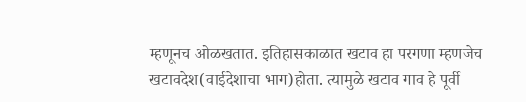म्हणूनच ओळखतात. इतिहासकाळात खटाव हा परगणा म्हणजेच खटावदेश(वाईदेशाचा भाग)होता. त्यामुळे खटाव गाव हे पूर्वी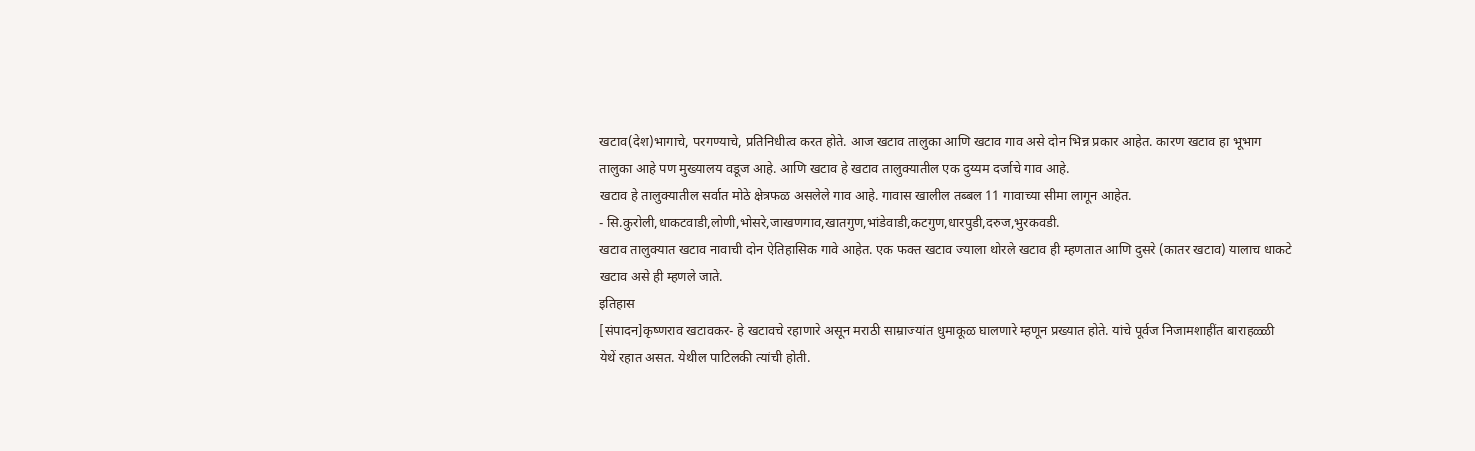खटाव(देश)भागाचे, परगण्याचे, प्रतिनिधीत्व करत होते. आज खटाव तालुका आणि खटाव गाव असे दोन भिन्न प्रकार आहेत. कारण खटाव हा भूभाग तालुका आहे पण मुख्यालय वडूज आहे. आणि खटाव हे खटाव तालुक्यातील एक दुय्यम दर्जाचे गाव आहे.
खटाव हे तालुक्यातील सर्वात मोठे क्षेत्रफळ असलेले गाव आहे. गावास खालील तब्बल 11 गावाच्या सीमा लागून आहेत.
- सि.कुरोली,धाकटवाडी,लोणी,भोसरे,जाखणगाव,खातगुण,भांडेवाडी,कटगुण,धारपुडी,दरुज,भुरकवडी.
खटाव तालुक्यात खटाव नावाची दोन ऐतिहासिक गावे आहेत. एक फक्त खटाव ज्याला थोरले खटाव ही म्हणतात आणि दुसरे (कातर खटाव) यालाच धाकटे खटाव असे ही म्हणले जाते.
इतिहास
[संपादन]कृष्णराव खटावकर- हे खटावचे रहाणारे असून मराठी साम्राज्यांत धुमाकूळ घालणारे म्हणून प्रख्यात होते. यांचे पूर्वज निजामशाहींत बाराहळ्ळी येथें रहात असत. येथील पाटिलकी त्यांची होती.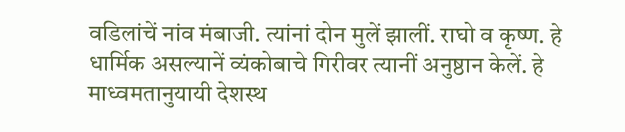वडिलांचें नांव मंबाजी. त्यांनां दोन मुलें झालीं. राघो व कृष्ण. हे धार्मिक असल्यानें व्यंकोबाचे गिरीवर त्यानीं अनुष्ठान केलें. हे माध्वमतानुयायी देशस्थ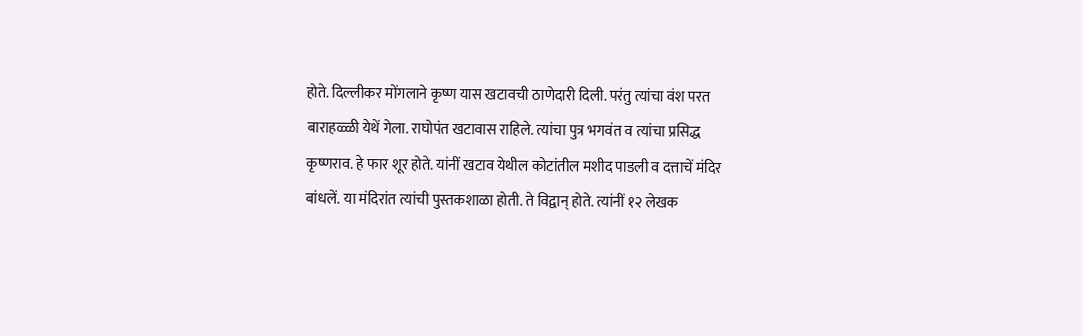होते. दिल्लीकर मोंगलाने कृष्ण यास खटावची ठाणेदारी दिली. परंतु त्यांचा वंश परत बाराहळ्ळी येथें गेला. राघोपंत खटावास राहिले. त्यांचा पुत्र भगवंत व त्यांचा प्रसिद्ध कृष्णराव. हे फार शूर होते. यांनीं खटाव येथील कोटांतील मशीद पाडली व दत्ताचें मंदिर बांधलें. या मंदिरांत त्यांची पुस्तकशाळा होती. ते विद्वान् होते. त्यांनीं १२ लेखक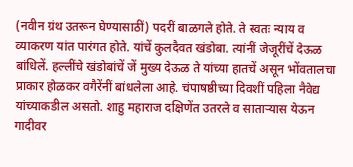(नवीन ग्रंथ उतरून घेण्यासाठीं) पदरीं बाळगले होते. ते स्वतः न्याय व व्याकरण यांत पारंगत होते. यांचें कुलदैवत खंडोबा. त्यांनीं जेजूरींचें देऊळ बांधिलें. हल्लींचे खंडोबांचें जें मुख्य देऊळ ते यांच्या हातचें असून भोंवतालचा प्राकार होळकर वगैरेंनीं बांधलेला आहे. चंपाषष्ठीच्या दिवशीं पहिला नैवेद्य यांच्याकडील असतो. शाहु महाराज दक्षिणेंत उतरले व साताऱ्यास येऊन गादीवर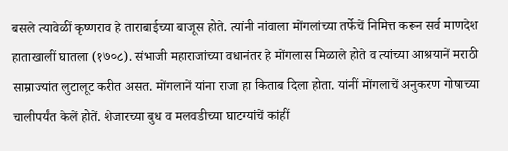बसले त्यावेळीं कृष्णराव हे ताराबाईच्या बाजूस होते. त्यांनी नांवाला मोंगलांच्या तर्फेचें निमित्त करून सर्व माणदेश हाताखालीं घातला (१७०८). संभाजी महाराजांच्या वधानंतर हे मोंगलास मिळाले होते व त्यांच्या आश्रयानें मराठी साम्राज्यांत लुटालूट करीत असत. मोंगलानें यांना राजा हा किताब दिला होता. यांनीं मोंगलाचें अनुकरण गोषाच्या चालीपर्यंत केलें होतें. शेजारच्या बुध व मलवडीच्या घाटग्यांचें कांहीं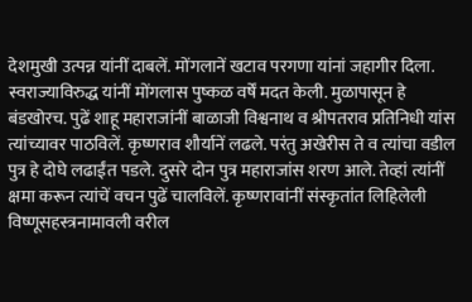देशमुखी उत्पन्न यांनीं दाबलें. मोंगलानें खटाव परगणा यांनां जहागीर दिला. स्वराज्याविरुद्ध यांनीं मोंगलास पुष्कळ वर्षें मदत केली. मुळापासून हे बंडखोरच. पुढें शाहू महाराजांनीं बाळाजी विश्वनाथ व श्रीपतराव प्रतिनिधी यांस त्यांच्यावर पाठविलें. कृष्णराव शौर्यानें लढले. परंतु अखेरीस ते व त्यांचा वडील पुत्र हे दोघे लढाईंत पडले. दुसरे दोन पुत्र महाराजांस शरण आले. तेव्हां त्यांनीं क्षमा करून त्यांचें वचन पुढें चालविलें. कृष्णरावांनीं संस्कृतांत लिहिलेली विष्णूसहस्त्रनामावली वरील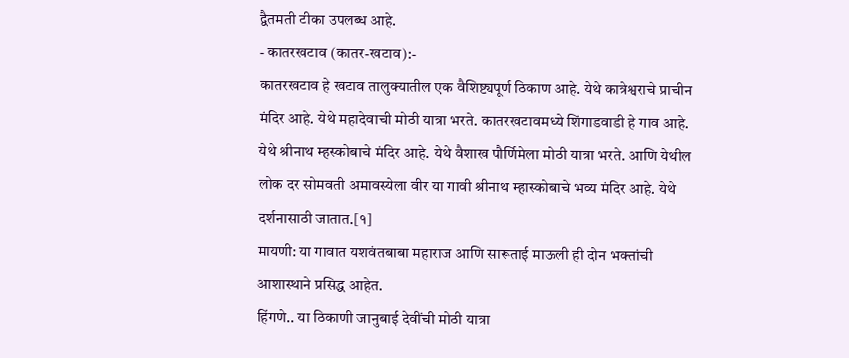द्वैतमती टीका उपलब्ध आहे.
- कातरखटाव (कातर-खटाव):-
कातरखटाव हे खटाव तालुक्यातील एक वैशिष्ट्यपूर्ण ठिकाण आहे. येथे कात्रेश्वराचे प्राचीन मंदिर आहे. येथे महादेवाची मोठी यात्रा भरते. कातरखटावमध्ये शिंगाडवाडी हे गाव आहे. येथे श्रीनाथ म्हस्कोबाचे मंदिर आहे. येथे वैशाख पौर्णिमेला मोठी यात्रा भरते. आणि येथील लोक दर सोमवती अमावस्येला वीर या गावी श्रीनाथ म्हास्कोबाचे भव्य मंदिर आहे. येथे दर्शनासाठी जातात.[१]
मायणी: या गावात यशवंतबाबा महाराज आणि सारूताई माऊली ही दोन भक्तांची आशास्थाने प्रसिद्ध आहेत.
हिंगणे.. या ठिकाणी जानुबाई देवींची मोठी यात्रा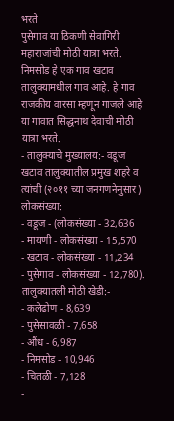भरते
पुसेगाव या ठिकणी सेवागिरी महाराजांची मोठी यात्रा भरते.
निमसोड हे एक गाव खटाव तालुक्यामधील गाव आहे. हे गाव राजकीय वारसा म्हणून गाजले आहे या गावात सिद्धनाथ देवाची मोठी यात्रा भरते.
- तालुक्याचे मुख्यालय:- वडूज
खटाव तालुक्यातील प्रमुख शहरे व त्यांची (२०११ च्या जनगणनेनुसार) लोकसंख्या:
- वडूज - (लोकसंख्या - 32,636
- मायणी - लोकसंख्या - 15,570
- खटाव - लोकसंख्या - 11,234
- पुसेगाव - लोकसंख्या - 12,780).
तालुक्यातली मोठी खेडी:-
- कलेढोण - 8,639
- पुसेसावळी - 7,658
- औंध - 6,987
- निमसोड - 10,946
- चितळी - 7,128
-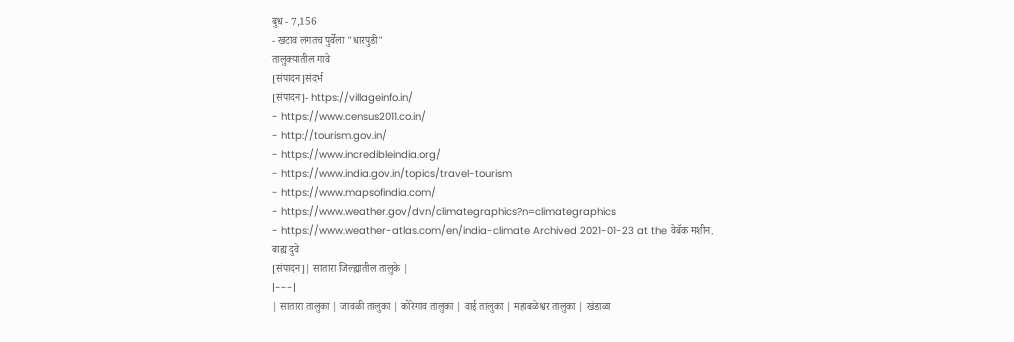बुध - 7,156
- खटाव लगतच पुर्वेला "धारपुडी"
तालुक्यातील गावे
[संपादन]संदर्भ
[संपादन]- https://villageinfo.in/
- https://www.census2011.co.in/
- http://tourism.gov.in/
- https://www.incredibleindia.org/
- https://www.india.gov.in/topics/travel-tourism
- https://www.mapsofindia.com/
- https://www.weather.gov/dvn/climategraphics?n=climategraphics
- https://www.weather-atlas.com/en/india-climate Archived 2021-01-23 at the वेबॅक मशीन.
बाह्य दुवे
[संपादन]| सातारा जिल्ह्यातील तालुके |
|---|
| सातारा तालुका | जावळी तालुका | कोरेगाव तालुका | वाई तालुका | महाबळेश्वर तालुका | खंडाळा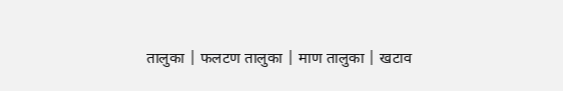तालुका | फलटण तालुका | माण तालुका | खटाव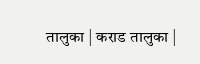तालुका | कराड तालुका |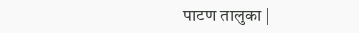पाटण तालुका |